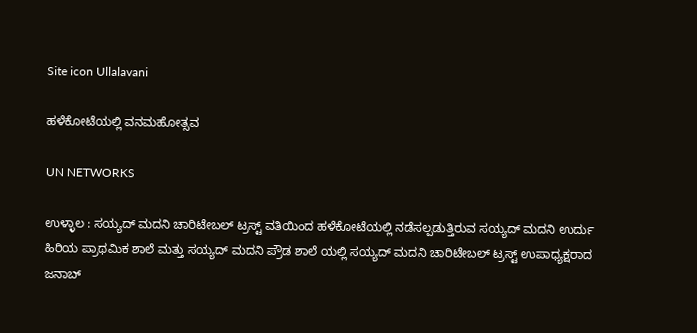Site icon Ullalavani

ಹಳೆಕೋಟೆಯಲ್ಲಿ ವನಮಹೋತ್ಸವ

UN NETWORKS

ಉಳ್ಳಾಲ : ಸಯ್ಯದ್ ಮದನಿ ಚಾರಿಟೇಬಲ್ ಟ್ರಸ್ಟ್ ವತಿಯಿಂದ ಹಳೆಕೋಟೆಯಲ್ಲಿ ನಡೆಸಲ್ಪಡುತ್ತಿರುವ ಸಯ್ಯದ್ ಮದನಿ ಉರ್ದು ಹಿರಿಯ ಪ್ರಾಥಮಿಕ ಶಾಲೆ ಮತ್ತು ಸಯ್ಯದ್ ಮದನಿ ಪ್ರೌಡ ಶಾಲೆ ಯಲ್ಲಿ ಸಯ್ಯದ್ ಮದನಿ ಚಾರಿಟೇಬಲ್ ಟ್ರಸ್ಟ್ ಉಪಾಧ್ಯಕ್ಷರಾದ ಜನಾಬ್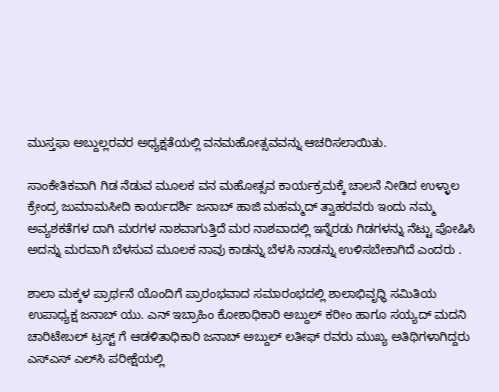ಮುಸ್ತಫಾ ಅಬ್ದುಲ್ಲರವರ ಅಧ್ಯಕ್ಷತೆಯಲ್ಲಿ ವನಮಹೋತ್ಸವವನ್ನು ಆಚರಿಸಲಾಯಿತು.

ಸಾಂಕೇತಿಕವಾಗಿ ಗಿಡ ನೆಡುವ ಮೂಲಕ ವನ ಮಹೋತ್ಸವ ಕಾರ್ಯಕ್ರಮಕ್ಕೆ ಚಾಲನೆ ನೀಡಿದ ಉಳ್ಳಾಲ ಕ್ರೇಂದ್ರ ಜುಮಾಮಸೀದಿ ಕಾರ್ಯದರ್ಶಿ ಜನಾಬ್ ಹಾಜಿ ಮಹಮ್ಮದ್ ತ್ವಾಹರವರು ಇಂದು ನಮ್ಮ ಅವ್ಯಶಕತೆಗಳ ದಾಗಿ ಮರಗಳ ನಾಶವಾಗುತ್ತಿದೆ ಮರ ನಾಶವಾದಲ್ಲಿ ಇನ್ನೆರಡು ಗಿಡಗಳನ್ನು ನೆಟ್ಟು ಪೋಷಿಸಿ ಅದನ್ನು ಮರವಾಗಿ ಬೆಳಸುವ ಮೂಲಕ ನಾವು ಕಾಡನ್ನು ಬೆಳಸಿ ನಾಡನ್ನು ಉಳಿಸಬೇಕಾಗಿದೆ ಎಂದರು .

ಶಾಲಾ ಮಕ್ಕಳ ಪ್ರಾರ್ಥನೆ ಯೊಂದಿಗೆ ಪ್ರಾರಂಭವಾದ ಸಮಾರಂಭದಲ್ಲಿ ಶಾಲಾಭಿವೃಧ್ಧಿ ಸಮಿತಿಯ ಉಪಾಧ್ಯಕ್ಷ ಜನಾಬ್ ಯು. ಎನ್ ಇಬ್ರಾಹಿಂ ಕೋಶಾಧಿಕಾರಿ ಅಬ್ದುಲ್ ಕರೀಂ ಹಾಗೂ ಸಯ್ಯದ್ ಮದನಿ ಚಾರಿಟೇಬಲ್ ಟ್ರಸ್ಟ್ ಗೆ ಆಡಳಿತಾಧಿಕಾರಿ ಜನಾಬ್ ಅಬ್ದುಲ್ ಲತೀಫ್ ರವರು ಮುಖ್ಯ ಅತಿಥಿಗಳಾಗಿದ್ದರು ಎಸ್‍ಎಸ್ ಎಲ್‍ಸಿ ಪರೀಕ್ಷೆಯಲ್ಲಿ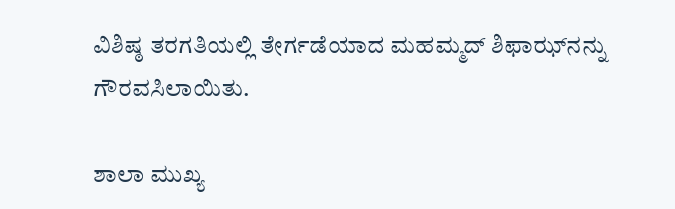ವಿಶಿಷ್ಠ ತರಗತಿಯಲ್ಲಿ ತೇರ್ಗಡೆಯಾದ ಮಹಮ್ಮದ್ ಶಿಫಾಝ್‍ನನ್ನು ಗೌರವಸಿಲಾಯಿತು.

ಶಾಲಾ ಮುಖ್ಯ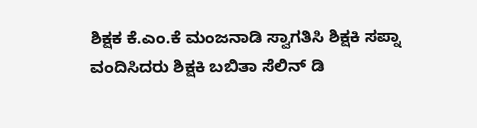ಶಿಕ್ಷಕ ಕೆ.ಎಂ.ಕೆ ಮಂಜನಾಡಿ ಸ್ವಾಗತಿಸಿ ಶಿಕ್ಷಕಿ ಸಪ್ನಾ ವಂದಿಸಿದರು ಶಿಕ್ಷಕಿ ಬಬಿತಾ ಸೆಲಿನ್ ಡಿ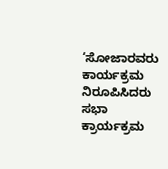‘ಸೋಜಾರವರು ಕಾರ್ಯಕ್ರಮ ನಿರೂಪಿಸಿದರು ಸಭಾ ಕ್ರಾರ್ಯಕ್ರಮ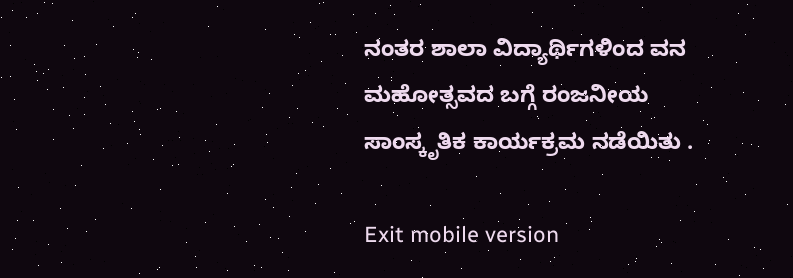ನಂತರ ಶಾಲಾ ವಿದ್ಯಾರ್ಥಿಗಳಿಂದ ವನ ಮಹೋತ್ಸವದ ಬಗ್ಗೆ ರಂಜನೀಯ ಸಾಂಸ್ಕೃತಿಕ ಕಾರ್ಯಕ್ರಮ ನಡೆಯಿತು .

Exit mobile version